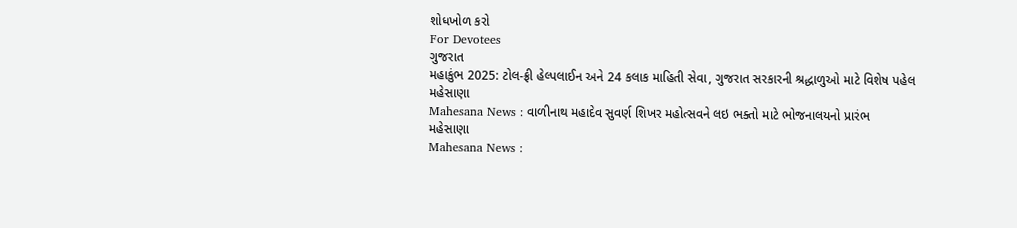શોધખોળ કરો
For Devotees
ગુજરાત
મહાકુંભ 2025: ટોલ-ફ્રી હેલ્પલાઈન અને 24 કલાક માહિતી સેવા, ગુજરાત સરકારની શ્રદ્ધાળુઓ માટે વિશેષ પહેલ
મહેસાણા
Mahesana News : વાળીનાથ મહાદેવ સુવર્ણ શિખર મહોત્સવને લઇ ભક્તો માટે ભોજનાલયનો પ્રારંભ
મહેસાણા
Mahesana News :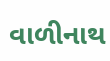વાળીનાથ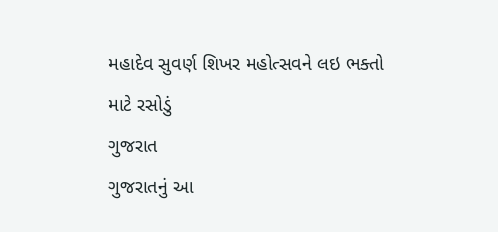મહાદેવ સુવર્ણ શિખર મહોત્સવને લઇ ભક્તો માટે રસોડું
ગુજરાત
ગુજરાતનું આ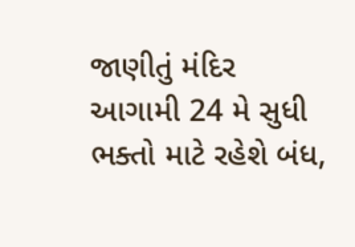જાણીતું મંદિર આગામી 24 મે સુધી ભક્તો માટે રહેશે બંધ,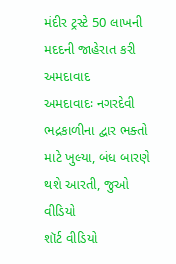મંદીર ટ્રસ્ટે 50 લાખની મદદની જાહેરાત કરી
અમદાવાદ
અમદાવાદઃ નગરદેવી ભદ્રકાળીના દ્વાર ભક્તો માટે ખુલ્યા, બંધ બારણે થશે આરતી, જુઓ વીડિયો
શૉર્ટ વીડિયો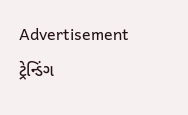Advertisement
ટ્રેન્ડિંગ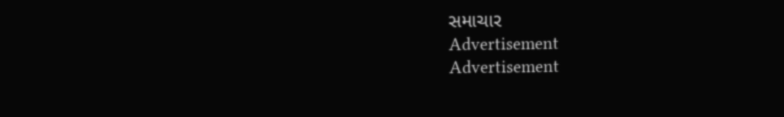સમાચાર
Advertisement
Advertisement